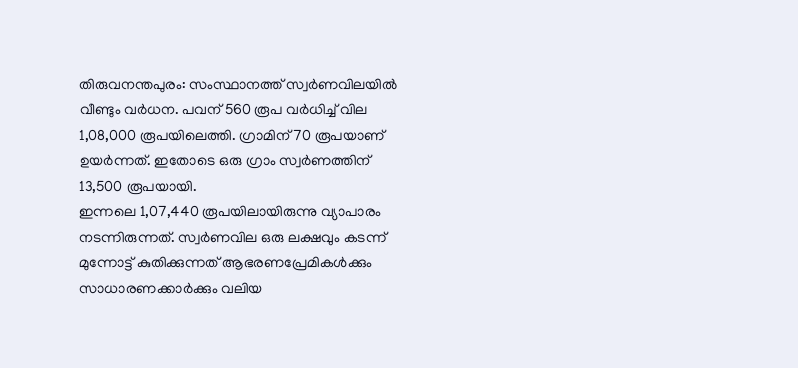തിരുവനന്തപുരം: സംസ്ഥാനത്ത് സ്വർണവിലയിൽ വീണ്ടും വർധന. പവന് 560 രൂപ വർധിച്ച് വില 1,08,000 രൂപയിലെത്തി. ഗ്രാമിന് 70 രൂപയാണ് ഉയർന്നത്. ഇതോടെ ഒരു ഗ്രാം സ്വർണത്തിന് 13,500 രൂപയായി.
ഇന്നലെ 1,07,440 രൂപയിലായിരുന്നു വ്യാപാരം നടന്നിരുന്നത്. സ്വർണവില ഒരു ലക്ഷവും കടന്ന് മുന്നോട്ട് കുതിക്കുന്നത് ആഭരണപ്രേമികൾക്കും സാധാരണക്കാർക്കും വലിയ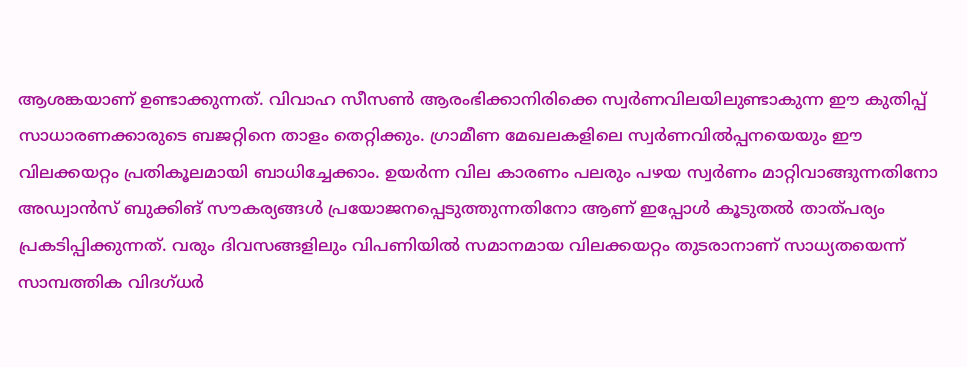ആശങ്കയാണ് ഉണ്ടാക്കുന്നത്. വിവാഹ സീസൺ ആരംഭിക്കാനിരിക്കെ സ്വർണവിലയിലുണ്ടാകുന്ന ഈ കുതിപ്പ് സാധാരണക്കാരുടെ ബജറ്റിനെ താളം തെറ്റിക്കും. ഗ്രാമീണ മേഖലകളിലെ സ്വർണവിൽപ്പനയെയും ഈ വിലക്കയറ്റം പ്രതികൂലമായി ബാധിച്ചേക്കാം. ഉയർന്ന വില കാരണം പലരും പഴയ സ്വർണം മാറ്റിവാങ്ങുന്നതിനോ അഡ്വാൻസ് ബുക്കിങ് സൗകര്യങ്ങൾ പ്രയോജനപ്പെടുത്തുന്നതിനോ ആണ് ഇപ്പോൾ കൂടുതൽ താത്പര്യം പ്രകടിപ്പിക്കുന്നത്. വരും ദിവസങ്ങളിലും വിപണിയിൽ സമാനമായ വിലക്കയറ്റം തുടരാനാണ് സാധ്യതയെന്ന് സാമ്പത്തിക വിദഗ്ധർ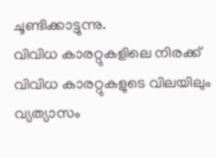ചൂണ്ടിക്കാട്ടുന്നു.
വിവിധ കാരറ്റുകളിലെ നിരക്ക്
വിവിധ കാരറ്റുകളുടെ വിലയിലും വ്യത്യാസം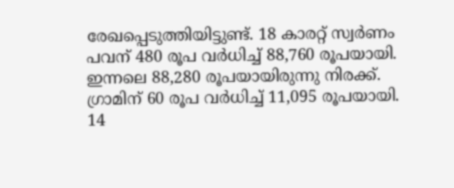രേഖപ്പെടുത്തിയിട്ടുണ്ട്. 18 കാരറ്റ് സ്വർണം പവന് 480 രൂപ വർധിച്ച് 88,760 രൂപയായി. ഇന്നലെ 88,280 രൂപയായിരുന്നു നിരക്ക്. ഗ്രാമിന് 60 രൂപ വർധിച്ച് 11,095 രൂപയായി. 14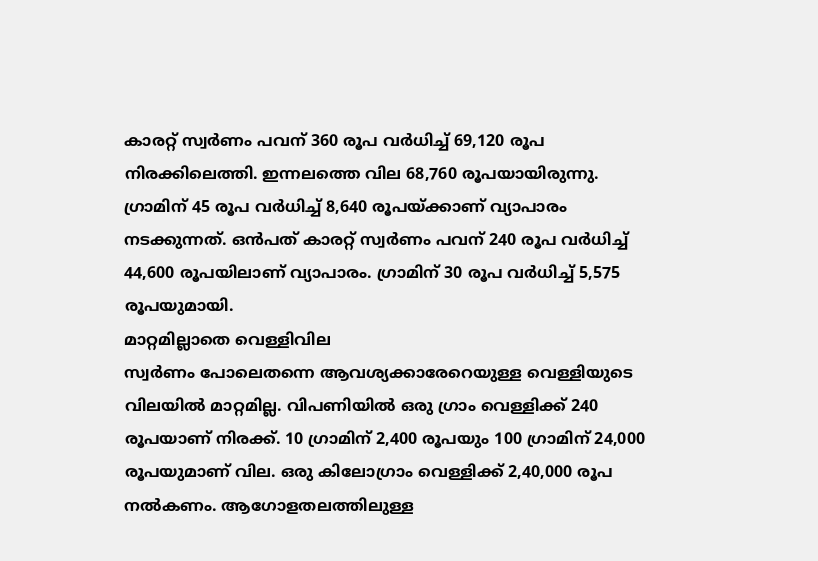കാരറ്റ് സ്വർണം പവന് 360 രൂപ വർധിച്ച് 69,120 രൂപ നിരക്കിലെത്തി. ഇന്നലത്തെ വില 68,760 രൂപയായിരുന്നു. ഗ്രാമിന് 45 രൂപ വർധിച്ച് 8,640 രൂപയ്ക്കാണ് വ്യാപാരം നടക്കുന്നത്. ഒൻപത് കാരറ്റ് സ്വർണം പവന് 240 രൂപ വർധിച്ച് 44,600 രൂപയിലാണ് വ്യാപാരം. ഗ്രാമിന് 30 രൂപ വർധിച്ച് 5,575 രൂപയുമായി.
മാറ്റമില്ലാതെ വെള്ളിവില
സ്വർണം പോലെതന്നെ ആവശ്യക്കാരേറെയുള്ള വെള്ളിയുടെ വിലയിൽ മാറ്റമില്ല. വിപണിയിൽ ഒരു ഗ്രാം വെള്ളിക്ക് 240 രൂപയാണ് നിരക്ക്. 10 ഗ്രാമിന് 2,400 രൂപയും 100 ഗ്രാമിന് 24,000 രൂപയുമാണ് വില. ഒരു കിലോഗ്രാം വെള്ളിക്ക് 2,40,000 രൂപ നൽകണം. ആഗോളതലത്തിലുള്ള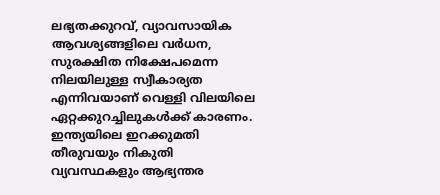ലഭ്യതക്കുറവ്, വ്യാവസായിക ആവശ്യങ്ങളിലെ വർധന, സുരക്ഷിത നിക്ഷേപമെന്ന നിലയിലുള്ള സ്വീകാര്യത എന്നിവയാണ് വെള്ളി വിലയിലെ ഏറ്റക്കുറച്ചിലുകൾക്ക് കാരണം. ഇന്ത്യയിലെ ഇറക്കുമതി തീരുവയും നികുതി വ്യവസ്ഥകളും ആഭ്യന്തര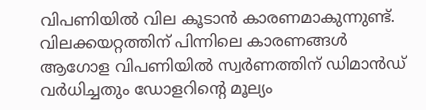വിപണിയിൽ വില കൂടാൻ കാരണമാകുന്നുണ്ട്.
വിലക്കയറ്റത്തിന് പിന്നിലെ കാരണങ്ങൾ
ആഗോള വിപണിയിൽ സ്വർണത്തിന് ഡിമാൻഡ് വർധിച്ചതും ഡോളറിൻ്റെ മൂല്യം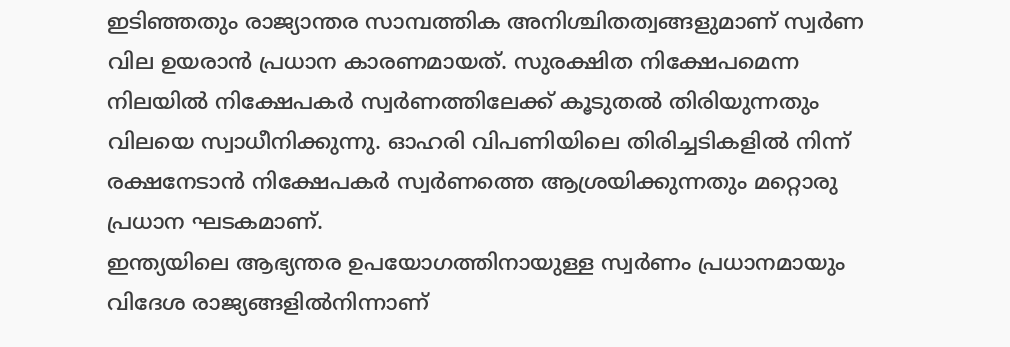ഇടിഞ്ഞതും രാജ്യാന്തര സാമ്പത്തിക അനിശ്ചിതത്വങ്ങളുമാണ് സ്വർണ വില ഉയരാൻ പ്രധാന കാരണമായത്. സുരക്ഷിത നിക്ഷേപമെന്ന നിലയിൽ നിക്ഷേപകർ സ്വർണത്തിലേക്ക് കൂടുതൽ തിരിയുന്നതും വിലയെ സ്വാധീനിക്കുന്നു. ഓഹരി വിപണിയിലെ തിരിച്ചടികളിൽ നിന്ന് രക്ഷനേടാൻ നിക്ഷേപകർ സ്വർണത്തെ ആശ്രയിക്കുന്നതും മറ്റൊരു പ്രധാന ഘടകമാണ്.
ഇന്ത്യയിലെ ആഭ്യന്തര ഉപയോഗത്തിനായുള്ള സ്വർണം പ്രധാനമായും വിദേശ രാജ്യങ്ങളിൽനിന്നാണ്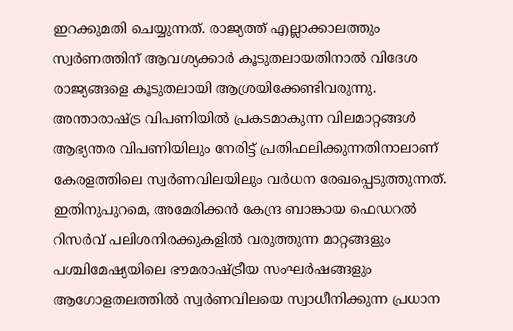ഇറക്കുമതി ചെയ്യുന്നത്. രാജ്യത്ത് എല്ലാക്കാലത്തും സ്വർണത്തിന് ആവശ്യക്കാർ കൂടുതലായതിനാൽ വിദേശ രാജ്യങ്ങളെ കൂടുതലായി ആശ്രയിക്കേണ്ടിവരുന്നു. അന്താരാഷ്ട്ര വിപണിയിൽ പ്രകടമാകുന്ന വിലമാറ്റങ്ങൾ ആഭ്യന്തര വിപണിയിലും നേരിട്ട് പ്രതിഫലിക്കുന്നതിനാലാണ് കേരളത്തിലെ സ്വർണവിലയിലും വർധന രേഖപ്പെടുത്തുന്നത്.
ഇതിനുപുറമെ, അമേരിക്കൻ കേന്ദ്ര ബാങ്കായ ഫെഡറൽ റിസർവ് പലിശനിരക്കുകളിൽ വരുത്തുന്ന മാറ്റങ്ങളും പശ്ചിമേഷ്യയിലെ ഭൗമരാഷ്ട്രീയ സംഘർഷങ്ങളും ആഗോളതലത്തിൽ സ്വർണവിലയെ സ്വാധീനിക്കുന്ന പ്രധാന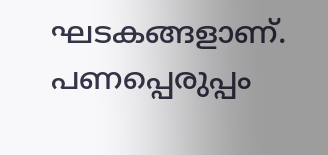ഘടകങ്ങളാണ്. പണപ്പെരുപ്പം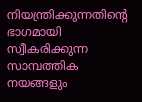നിയന്ത്രിക്കുന്നതിൻ്റെ ഭാഗമായി സ്വീകരിക്കുന്ന സാമ്പത്തിക നയങ്ങളും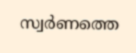സ്വർണത്തെ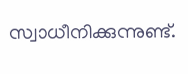സ്വാധീനിക്കുന്നുണ്ട്.